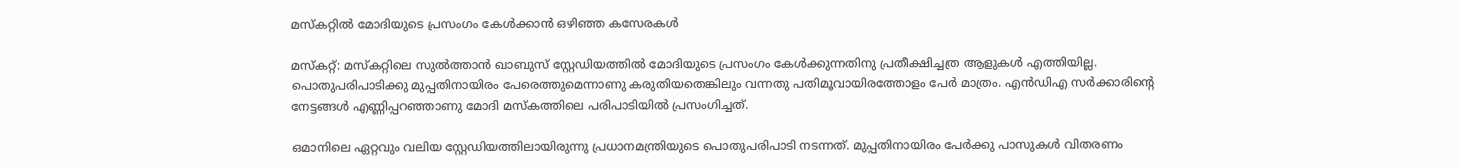മസ്കറ്റില്‍ മോദിയുടെ പ്രസംഗം കേള്‍ക്കാന്‍ ഒഴിഞ്ഞ കസേരകള്‍

മസ്കറ്റ്: മസ്കറ്റിലെ സുല്‍ത്താന്‍ ഖാബുസ് സ്റ്റേഡിയത്തില്‍ മോദിയുടെ പ്രസംഗം കേള്‍ക്കുന്നതിനു പ്രതീക്ഷിച്ചത്ര ആളുകള്‍ എത്തിയില്ല. പൊതുപരിപാടിക്കു മുപ്പതിനായിരം പേരെത്തുമെന്നാണു കരുതിയതെങ്കിലും വന്നതു പതിമൂവായിരത്തോളം പേര്‍ മാത്രം. എന്‍ഡിഎ സര്‍ക്കാരിന്റെ നേട്ടങ്ങള്‍ എണ്ണിപ്പറഞ്ഞാണു മോദി മസ്കത്തിലെ പരിപാടിയില്‍ പ്രസംഗിച്ചത്.

ഒമാനിലെ ഏറ്റവും വലിയ സ്റ്റേഡിയത്തിലായിരുന്നു പ്രധാനമന്ത്രിയുടെ പൊതുപരിപാടി നടന്നത്. മുപ്പതിനായിരം പേര്‍ക്കു പാസുകള്‍ വിതരണം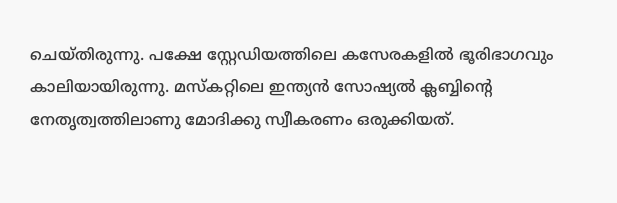ചെയ്തിരുന്നു. പക്ഷേ സ്റ്റേഡിയത്തിലെ കസേരകളില്‍ ഭൂരിഭാഗവും കാലിയായിരുന്നു. മസ്കറ്റിലെ ഇന്ത്യന്‍ സോഷ്യല്‍ ക്ലബ്ബിന്‍റെ നേതൃത്വത്തിലാണു മോദിക്കു സ്വീകരണം ഒരുക്കിയത്.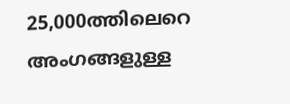25,000ത്തിലെറെ അംഗങ്ങളുള്ള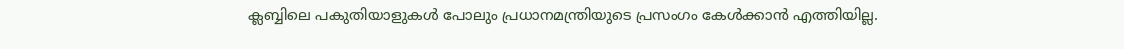ക്ലബ്ബിലെ പകുതിയാളുകള്‍ പോലും പ്രധാനമന്ത്രിയുടെ പ്രസംഗം കേള്‍ക്കാന്‍ എത്തിയില്ല.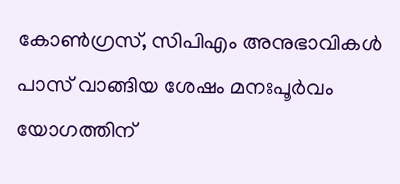കോണ്‍ഗ്രസ്, സിപിഎം അനുഭാവികള്‍ പാസ് വാങ്ങിയ ശേഷം മനഃപൂര്‍വം യോഗത്തിന്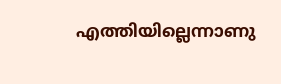എത്തിയില്ലെന്നാണു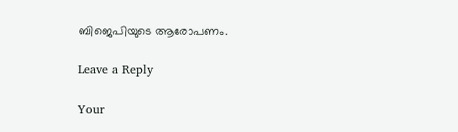ബിജെപിയുടെ ആരോപണം.

Leave a Reply

Your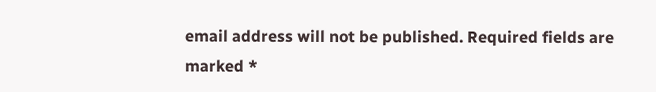email address will not be published. Required fields are marked *